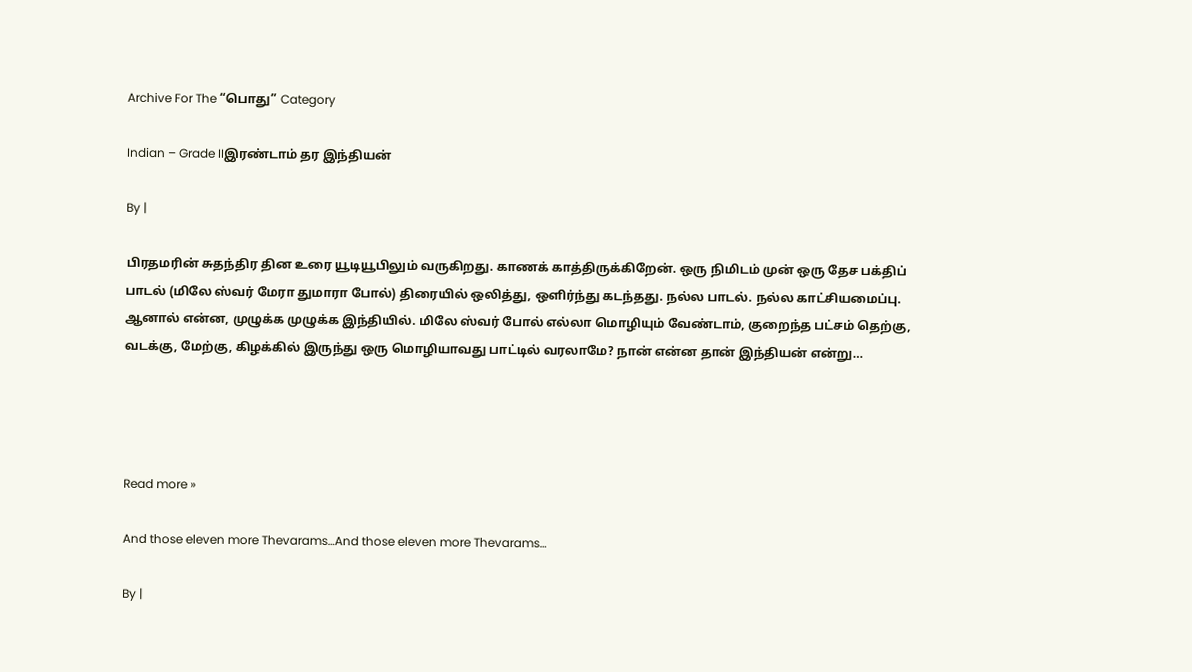Archive For The “பொது” Category

Indian – Grade IIஇரண்டாம் தர இந்தியன்

By |

பிரதமரின் சுதந்திர தின உரை யூடியூபிலும் வருகிறது. காணக் காத்திருக்கிறேன். ஒரு நிமிடம் முன் ஒரு தேச பக்திப் பாடல் (மிலே ஸ்வர் மேரா துமாரா போல்) திரையில் ஒலித்து, ஒளிர்ந்து கடந்தது. நல்ல பாடல். நல்ல காட்சியமைப்பு. ஆனால் என்ன, முழுக்க முழுக்க இந்தியில். மிலே ஸ்வர் போல் எல்லா மொழியும் வேண்டாம், குறைந்த பட்சம் தெற்கு, வடக்கு, மேற்கு, கிழக்கில் இருந்து ஒரு மொழியாவது பாட்டில் வரலாமே? நான் என்ன தான் இந்தியன் என்று…




Read more »

And those eleven more Thevarams…And those eleven more Thevarams…

By |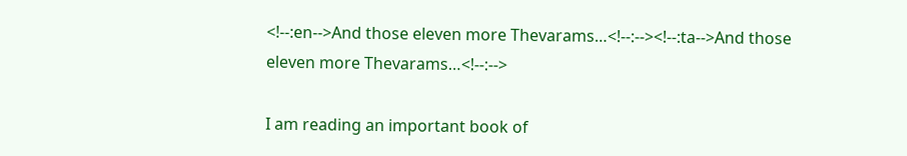<!--:en-->And those eleven more Thevarams…<!--:--><!--:ta-->And those eleven more Thevarams…<!--:-->

I am reading an important book of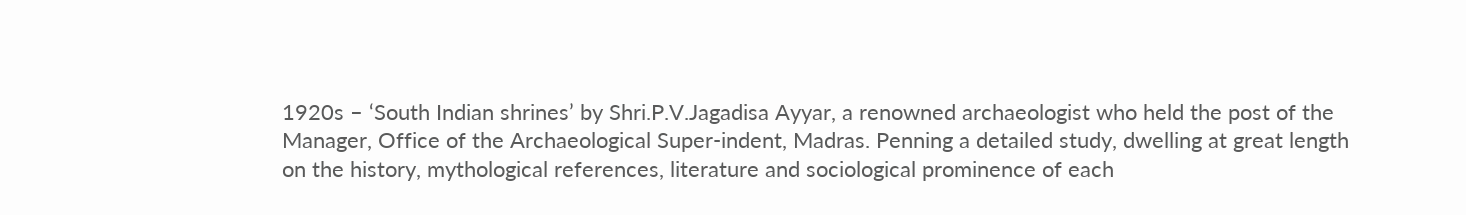1920s – ‘South Indian shrines’ by Shri.P.V.Jagadisa Ayyar, a renowned archaeologist who held the post of the Manager, Office of the Archaeological Super-indent, Madras. Penning a detailed study, dwelling at great length on the history, mythological references, literature and sociological prominence of each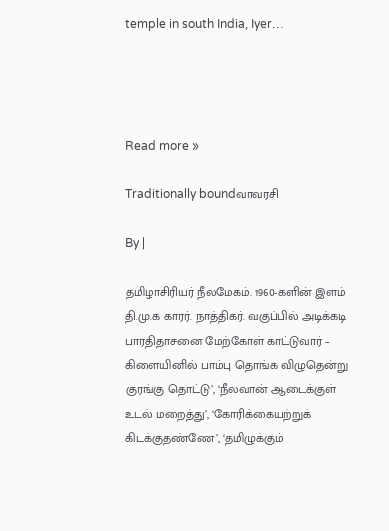temple in south India, Iyer…




Read more »

Traditionally boundவாவரசி

By |

தமிழாசிரியர் நீலமேகம். 1960-களின் இளம் தி.மு.க காரர். நாத்திகர். வகுப்பில் அடிக்கடி பாரதிதாசனை மேற்கோள் காட்டுவார் – கிளையினில் பாம்பு தொங்க விழுதென்று குரங்கு தொட்டு’, ‘நீலவான் ஆடைக்குள் உடல் மறைத்து’, ‘கோரிக்கையற்றுக் கிடக்குதண்ணே’, ‘தமிழுக்கும்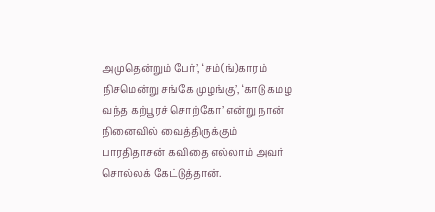அமுதென்றும் பேர்’, ‘சம்(ங்)காரம் நிசமென்று சங்கே முழங்கு’, ‘காடு கமழ வந்த கற்பூரச் சொற்கோ’ என்று நான் நினைவில் வைத்திருக்கும் பாரதிதாசன் கவிதை எல்லாம் அவர் சொல்லக் கேட்டுத்தான்.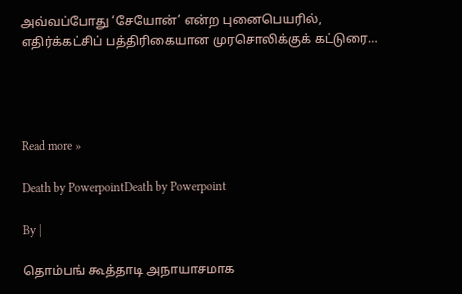அவ்வப்போது ‘சேயோன்’ என்ற புனைபெயரில், எதிர்க்கட்சிப் பத்திரிகையான முரசொலிக்குக் கட்டுரை…




Read more »

Death by PowerpointDeath by Powerpoint

By |

தொம்பங் கூத்தாடி அநாயாசமாக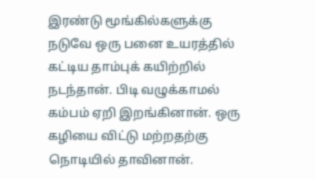இரண்டு மூங்கில்களுக்கு நடுவே ஒரு பனை உயரத்தில் கட்டிய தாம்புக் கயிற்றில் நடந்தான். பிடி வழுக்காமல் கம்பம் ஏறி இறங்கினான். ஒரு கழியை விட்டு மற்றதற்கு நொடியில் தாவினான்.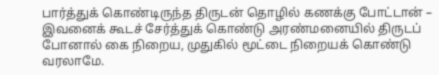பார்த்துக் கொண்டிருந்த திருடன் தொழில் கணக்கு போட்டான் – இவனைக் கூடச் சேர்த்துக் கொண்டு அரண்மனையில் திருடப் போனால் கை நிறைய, முதுகில் மூட்டை நிறையக் கொண்டு வரலாமே.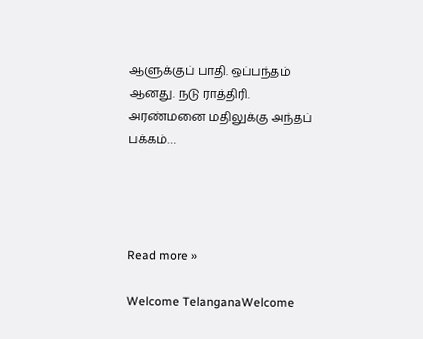ஆளுக்குப் பாதி. ஒப்பந்தம் ஆனது. நடு ராத்திரி. அரண்மனை மதிலுக்கு அந்தப் பக்கம்…




Read more »

Welcome TelanganaWelcome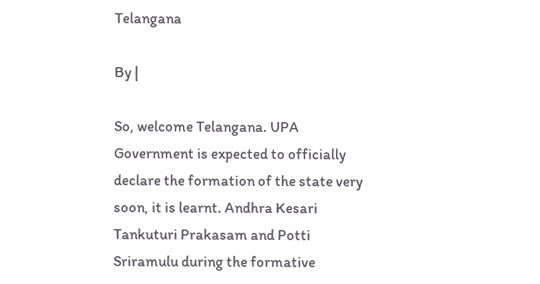Telangana

By |

So, welcome Telangana. UPA Government is expected to officially declare the formation of the state very soon, it is learnt. Andhra Kesari Tankuturi Prakasam and Potti Sriramulu during the formative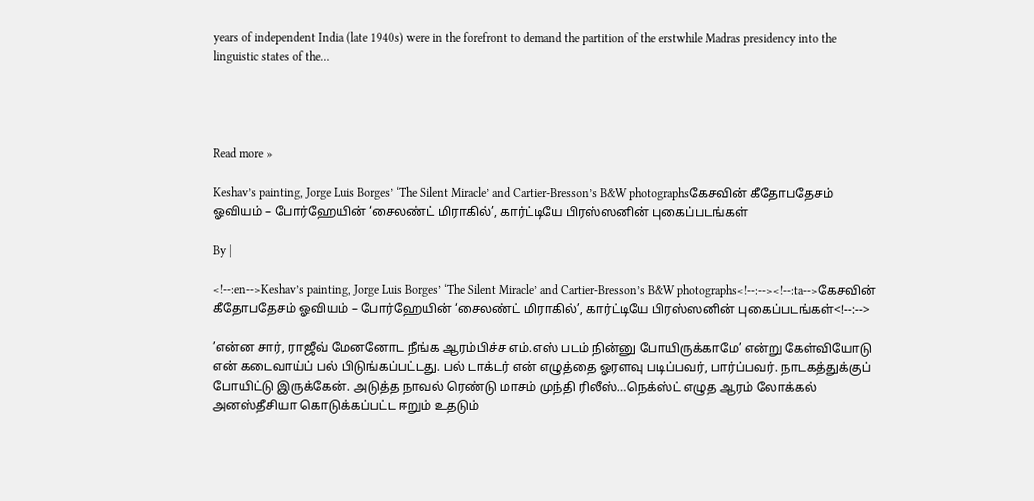years of independent India (late 1940s) were in the forefront to demand the partition of the erstwhile Madras presidency into the linguistic states of the…




Read more »

Keshav’s painting, Jorge Luis Borges’ ‘The Silent Miracle’ and Cartier-Bresson’s B&W photographsகேசவின் கீதோபதேசம் ஓவியம் – போர்ஹேயின் ‘சைலண்ட் மிராகில்’, கார்ட்டியே பிரஸ்ஸனின் புகைப்படங்கள்

By |

<!--:en-->Keshav’s painting, Jorge Luis Borges’ ‘The Silent Miracle’ and Cartier-Bresson’s B&W photographs<!--:--><!--:ta-->கேசவின் கீதோபதேசம் ஓவியம் – போர்ஹேயின் ‘சைலண்ட் மிராகில்’, கார்ட்டியே பிரஸ்ஸனின் புகைப்படங்கள்<!--:-->

’என்ன சார், ராஜீவ் மேனனோட நீங்க ஆரம்பிச்ச எம்.எஸ் படம் நின்னு போயிருக்காமே’ என்று கேள்வியோடு என் கடைவாய்ப் பல் பிடுங்கப்பட்டது. பல் டாக்டர் என் எழுத்தை ஓரளவு படிப்பவர், பார்ப்பவர். நாடகத்துக்குப் போயிட்டு இருக்கேன். அடுத்த நாவல் ரெண்டு மாசம் முந்தி ரிலீஸ்…நெக்ஸ்ட் எழுத ஆரம் லோக்கல் அனஸ்தீசியா கொடுக்கப்பட்ட ஈறும் உதடும்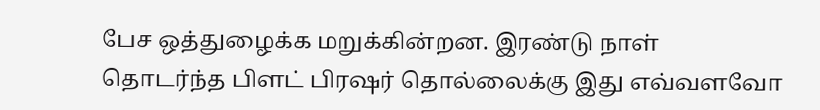பேச ஒத்துழைக்க மறுக்கின்றன. இரண்டு நாள் தொடர்ந்த பிளட் பிரஷர் தொல்லைக்கு இது எவ்வளவோ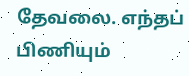தேவலை. எந்தப் பிணியும்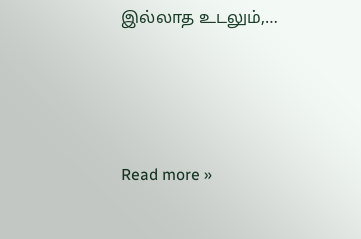இல்லாத உடலும்,…




Read more »